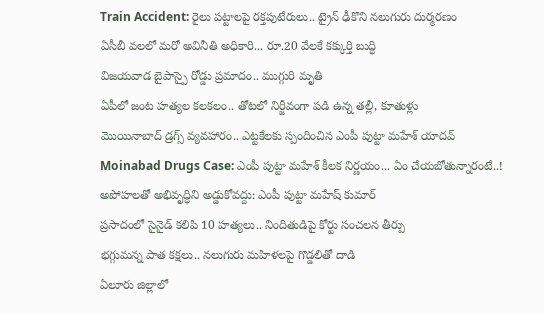Train Accident: రైలు పట్టాలపై రక్తపుటేరులు.. ట్రైన్ ఢీకొని నలుగురు దుర్మరణం
ఏసీబీ వలలో మరో అవినీతి అధికారి... రూ.20 వేలకే కక్కుర్తి బుద్ధి
విజయవాడ బైపాస్పై రోడ్డు ప్రమాదం.. ముగ్గురి మృతి
ఏపీలో జంట హత్యల కలకలం.. తోటలో నిర్జీవంగా పడి ఉన్న తల్లీ, కూతుళ్లు
మొయినాబాద్ డ్రగ్స్ వ్యవహారం.. ఎట్టకేలకు స్పందించిన ఎంపీ పుట్టా మహేశ్ యాదవ్
Moinabad Drugs Case: ఎంపీ పుట్టా మహేశ్ కీలక నిర్ణయం... ఏం చేయబోతున్నారంటే..!
అపోహలతో అభివృద్ధిని అడ్డుకోవద్దు: ఎంపీ పుట్టా మహేష్ కుమార్
ప్రసాదంలో సైనైడ్ కలిపి 10 హత్యలు.. నిందితుడిపై కోర్టు సంచలన తీర్పు
భగ్గుమన్న పాత కక్షలు.. నలుగురు మహిళలపై గొడ్డలితో దాడి
ఏలూరు జిల్లాలో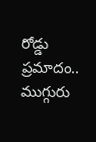రోడ్డు ప్రమాదం.. ముగ్గురు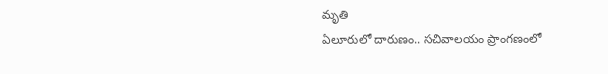మృతి
ఏలూరులో దారుణం.. సచివాలయం ప్రాంగణంలో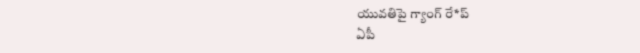యువతిపై గ్యాంగ్ రే*ప్
ఏపీ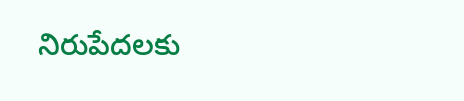నిరుపేదలకు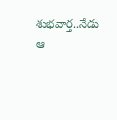శుభవార్త..నేడు ఆ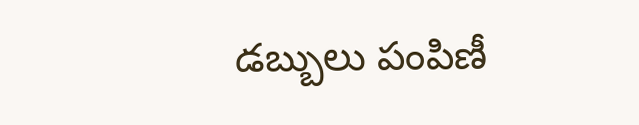డబ్బులు పంపిణీ